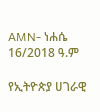AMN- ነሐሴ 16/2018 ዓ.ም

የኢትዮጵያ ሀገራዊ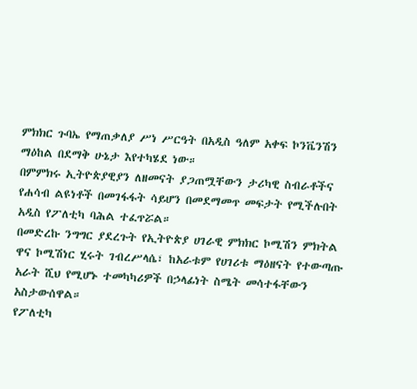ምክክር ጉባኤ የማጠቃለያ ሥነ ሥርዓት በአዲስ ዓለም አቀፍ ኮንቬንሽን ማዕከል በደማቅ ሁኔታ እየተካሄደ ነው።
በምምክሩ ኢትዮጵያዊያን ለዘመናት ያጋጠሟቸውን ታሪካዊ ስብራቶችና የሐሳብ ልዩነቶች በመገፋፋት ሳይሆን በመደማመጥ መፍታት የሚችሉበት አዲስ የፖለቲካ ባሕል ተፈጥሯል።
በመድረኩ ንግግር ያደረጉት የኢትዮጵያ ሀገራዊ ምክክር ኮሚሽን ምክትል ዋና ኮሚሽነር ሂሩት ገብረሥላሴ፣ ከአራቱም የሀገሪቱ ማዕዘናት የተውጣጡ አራት ሺህ የሚሆኑ ተመካካሪዎች በኃላፊነት ስሜት መሳተፋቸውን አስታውሰዋል።
የፖለቲካ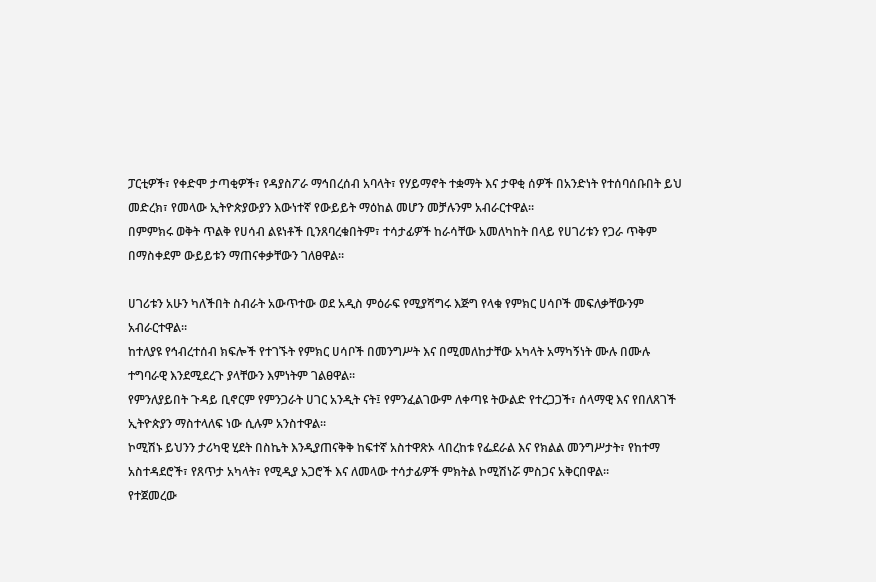ፓርቲዎች፣ የቀድሞ ታጣቂዎች፣ የዳያስፖራ ማኅበረሰብ አባላት፣ የሃይማኖት ተቋማት እና ታዋቂ ሰዎች በአንድነት የተሰባሰቡበት ይህ መድረክ፣ የመላው ኢትዮጵያውያን እውነተኛ የውይይት ማዕከል መሆን መቻሉንም አብራርተዋል።
በምምክሩ ወቅት ጥልቅ የሀሳብ ልዩነቶች ቢንጸባረቁበትም፣ ተሳታፊዎች ከራሳቸው አመለካከት በላይ የሀገሪቱን የጋራ ጥቅም በማስቀደም ውይይቱን ማጠናቀቃቸውን ገለፀዋል።

ሀገሪቱን አሁን ካለችበት ስብራት አውጥተው ወደ አዲስ ምዕራፍ የሚያሻግሩ እጅግ የላቁ የምክር ሀሳቦች መፍለቃቸውንም አብራርተዋል።
ከተለያዩ የኅብረተሰብ ክፍሎች የተገኙት የምክር ሀሳቦች በመንግሥት እና በሚመለከታቸው አካላት አማካኝነት ሙሉ በሙሉ ተግባራዊ እንደሚደረጉ ያላቸውን እምነትም ገልፀዋል።
የምንለያይበት ጉዳይ ቢኖርም የምንጋራት ሀገር አንዲት ናት፤ የምንፈልገውም ለቀጣዩ ትውልድ የተረጋጋች፣ ሰላማዊ እና የበለጸገች ኢትዮጵያን ማስተላለፍ ነው ሲሉም አንስተዋል፡፡
ኮሚሽኑ ይህንን ታሪካዊ ሂደት በስኬት እንዲያጠናቅቅ ከፍተኛ አስተዋጽኦ ላበረከቱ የፌደራል እና የክልል መንግሥታት፣ የከተማ አስተዳደሮች፣ የጸጥታ አካላት፣ የሚዲያ አጋሮች እና ለመላው ተሳታፊዎች ምክትል ኮሚሽነሯ ምስጋና አቅርበዋል።
የተጀመረው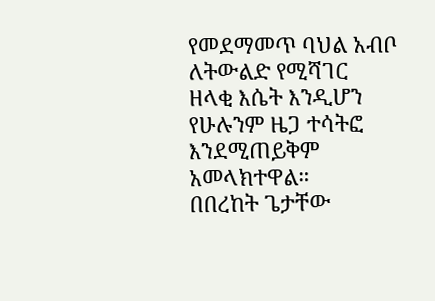የመደማመጥ ባህል አብቦ ለትውልድ የሚሻገር ዘላቂ እሴት እንዲሆን የሁሉንም ዜጋ ተሳትፎ እንደሚጠይቅም አመላክተዋል።
በበረከት ጌታቸው